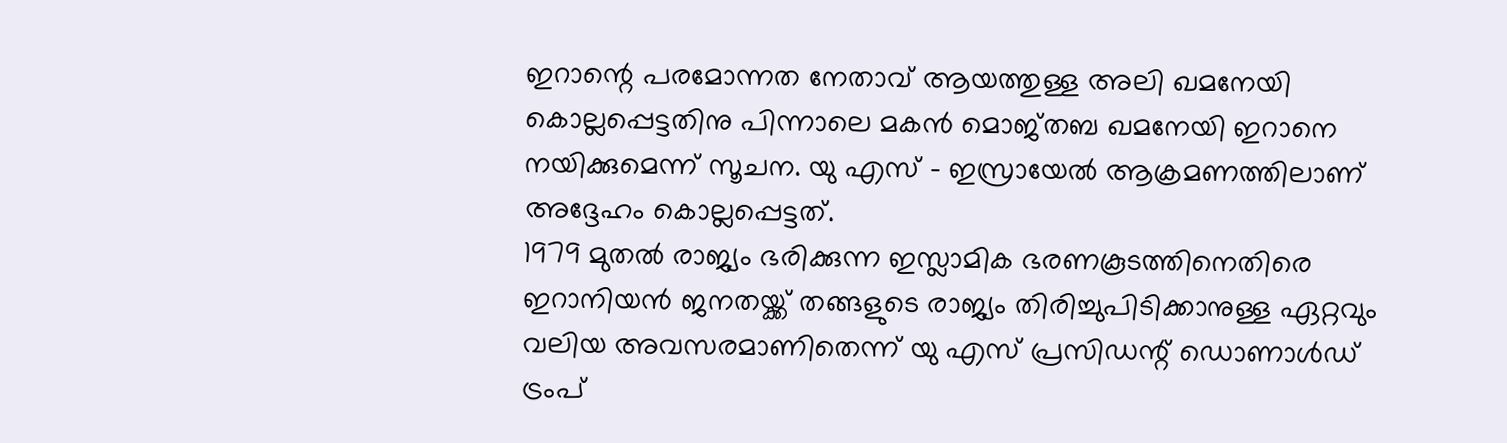ഇറാന്റെ പരമോന്നത നേതാവ് ആയത്തുള്ള അലി ഖമനേയി കൊല്ലപ്പെട്ടതിനു പിന്നാലെ മകൻ മൊജ്തബ ഖമനേയി ഇറാനെ നയിക്കുമെന്ന് സൂചന. യു എസ് – ഇസ്രായേൽ ആക്രമണത്തിലാണ് അദ്ദേഹം കൊല്ലപ്പെട്ടത്.
1979 മുതൽ രാജ്യം ഭരിക്കുന്ന ഇസ്ലാമിക ഭരണകൂടത്തിനെതിരെ ഇറാനിയൻ ജനതയ്ക്ക് തങ്ങളുടെ രാജ്യം തിരിച്ചുപിടിക്കാനുള്ള ഏറ്റവും വലിയ അവസരമാണിതെന്ന് യു എസ് പ്രസിഡന്റ് ഡൊണാൾഡ് ട്രംപ്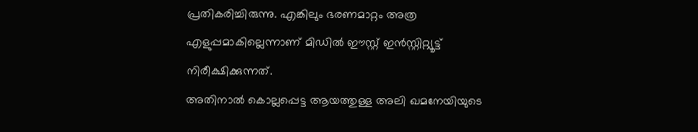പ്രതികരിച്ചിരുന്നു. എങ്കിലും ഭരണമാറ്റം അത്ര എളുപ്പമാകില്ലെന്നാണ് മിഡിൽ ഈസ്റ്റ് ഇൻസ്റ്റിറ്റ്യൂട്ട് നിരീക്ഷിക്കുന്നത്.
അതിനാൽ കൊല്ലപ്പെട്ട ആയത്തുള്ള അലി ഖമനേയിയുടെ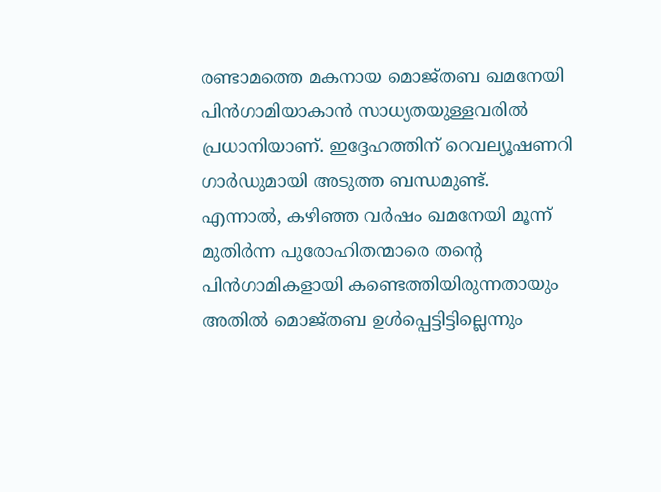രണ്ടാമത്തെ മകനായ മൊജ്തബ ഖമനേയി പിൻഗാമിയാകാൻ സാധ്യതയുള്ളവരിൽ പ്രധാനിയാണ്. ഇദ്ദേഹത്തിന് റെവല്യൂഷണറി ഗാർഡുമായി അടുത്ത ബന്ധമുണ്ട്. എന്നാൽ, കഴിഞ്ഞ വർഷം ഖമനേയി മൂന്ന് മുതിർന്ന പുരോഹിതന്മാരെ തന്റെ പിൻഗാമികളായി കണ്ടെത്തിയിരുന്നതായും അതിൽ മൊജ്തബ ഉൾപ്പെട്ടിട്ടില്ലെന്നും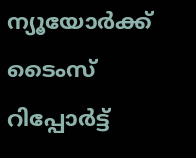ന്യൂയോർക്ക് ടൈംസ് റിപ്പോർട്ട്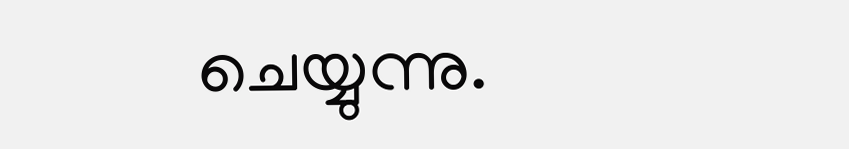ചെയ്യുന്നു.